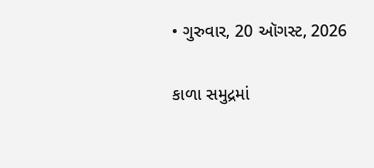• ગુરુવાર, 20 ઑગસ્ટ, 2026

કાળા સમુદ્રમાં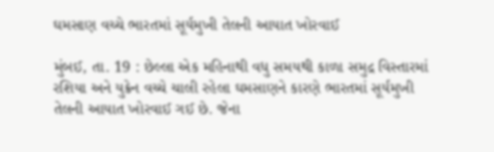ઘમસાણ વચ્ચે ભારતમાં સૂર્યમુખી તેલની આયાત ખોરવાઈ

મુંબઈ, તા. 19 : છેલ્લા એક મહિનાથી વધુ સમયથી કાળા સમુદ્ર વિસ્તારમાં રશિયા અને યુક્રેન વચ્ચે ચાલી રહેલા ઘમસાણને કારણે ભારતમાં સૂર્યમુખી તેલની આયાત ખોરવાઈ ગઈ છે. જેના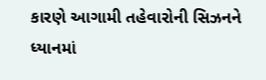કારણે આગામી તહેવારોની સિઝનને ધ્યાનમાં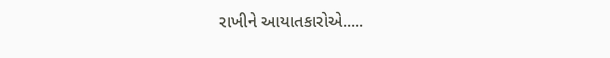રાખીને આયાતકારોએ.....